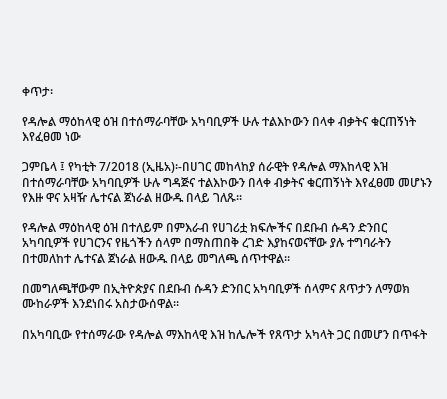ቀጥታ፡

የዳሎል ማዕከላዊ ዕዝ በተሰማራባቸው አካባቢዎች ሁሉ ተልእኮውን በላቀ ብቃትና ቁርጠኝነት እየፈፀመ ነው

ጋምቤላ ፤ የካቲት 7/2018 (ኢዜአ)፡-በሀገር መከላከያ ሰራዊት የዳሎል ማእከላዊ እዝ በተሰማራባቸው አካባቢዎች ሁሉ ግዳጅና ተልእኮውን በላቀ ብቃትና ቁርጠኝነት እየፈፀመ መሆኑን የእዙ ዋና አዛዥ ሌተናል ጀነራል ዘውዱ በላይ ገለጹ።

የዳሎል ማዕከላዊ ዕዝ በተለይም በምእራብ የሀገሪቷ ክፍሎችና በደቡብ ሱዳን ድንበር  አካባቢዎች የሀገርንና የዜጎችን ሰላም በማስጠበቅ ረገድ እያከናወናቸው ያሉ ተግባራትን በተመለከተ ሌተናል ጀነራል ዘውዱ በላይ መግለጫ ሰጥተዋል።

በመግለጫቸውም በኢትዮጵያና በደቡብ ሱዳን ድንበር አካባቢዎች ሰላምና ጸጥታን ለማወክ ሙከራዎች እንደነበሩ አስታውሰዋል።

በአካባቢው የተሰማራው የዳሎል ማእከላዊ እዝ ከሌሎች የጸጥታ አካላት ጋር በመሆን በጥፋት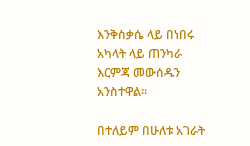እንቅስቃሴ ላይ በነበሩ አካላት ላይ ጠንካራ እርምጃ መውሰዱን አንስተዋል።

በተለይም በሁለቱ አገራት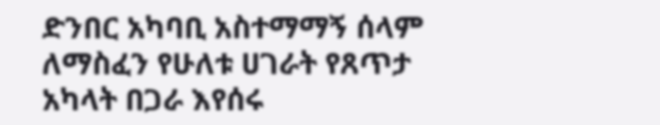ድንበር አካባቢ አስተማማኝ ሰላም ለማስፈን የሁለቱ ሀገራት የጸጥታ አካላት በጋራ እየሰሩ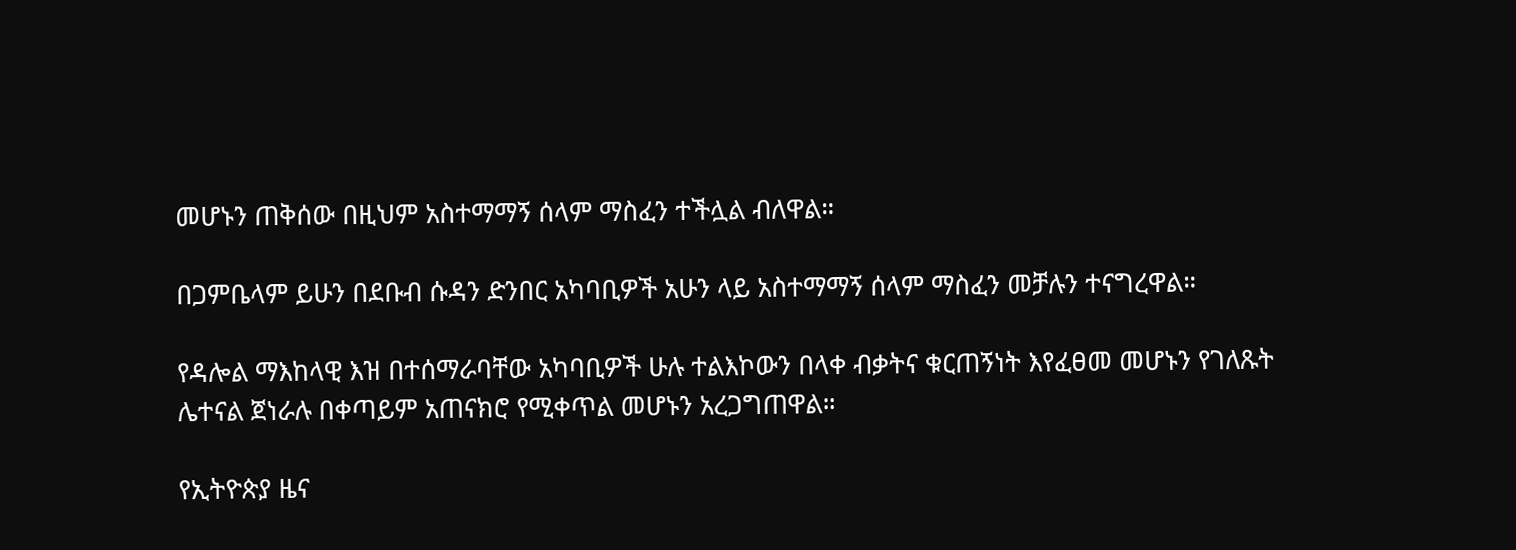መሆኑን ጠቅሰው በዚህም አስተማማኝ ሰላም ማስፈን ተችሏል ብለዋል።

በጋምቤላም ይሁን በደቡብ ሱዳን ድንበር አካባቢዎች አሁን ላይ አስተማማኝ ሰላም ማስፈን መቻሉን ተናግረዋል።

የዳሎል ማእከላዊ እዝ በተሰማራባቸው አካባቢዎች ሁሉ ተልእኮውን በላቀ ብቃትና ቁርጠኝነት እየፈፀመ መሆኑን የገለጹት ሌተናል ጀነራሉ በቀጣይም አጠናክሮ የሚቀጥል መሆኑን አረጋግጠዋል።

የኢትዮጵያ ዜና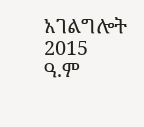አገልግሎት
2015
ዓ.ም